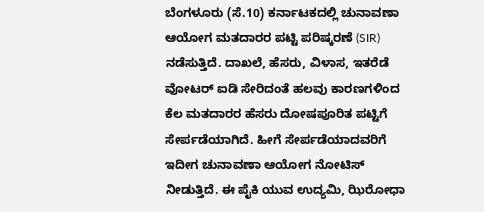ಬೆಂಗಳೂರು (ಸೆ.10) ಕರ್ನಾಟಕದಲ್ಲಿ ಚುನಾವಣಾ ಆಯೋಗ ಮತದಾರರ ಪಟ್ಟಿ ಪರಿಷ್ಕರಣೆ (SIR) ನಡೆಸುತ್ತಿದೆ. ದಾಖಲೆ, ಹೆಸರು, ವಿಳಾಸ, ಇತರೆಡೆ ವೋಟರ್ ಐಡಿ ಸೇರಿದಂತೆ ಹಲವು ಕಾರಣಗಳಿಂದ ಕೆಲ ಮತದಾರರ ಹೆಸರು ದೋಷಪೂರಿತ ಪಟ್ಟಿಗೆ ಸೇರ್ಪಡೆಯಾಗಿದೆ. ಹೀಗೆ ಸೇರ್ಪಡೆಯಾದವರಿಗೆ ಇದೀಗ ಚುನಾವಣಾ ಆಯೋಗ ನೋಟಿಸ್ ನೀಡುತ್ತಿದೆ. ಈ ಪೈಕಿ ಯುವ ಉದ್ಯಮಿ, ಝಿರೋಧಾ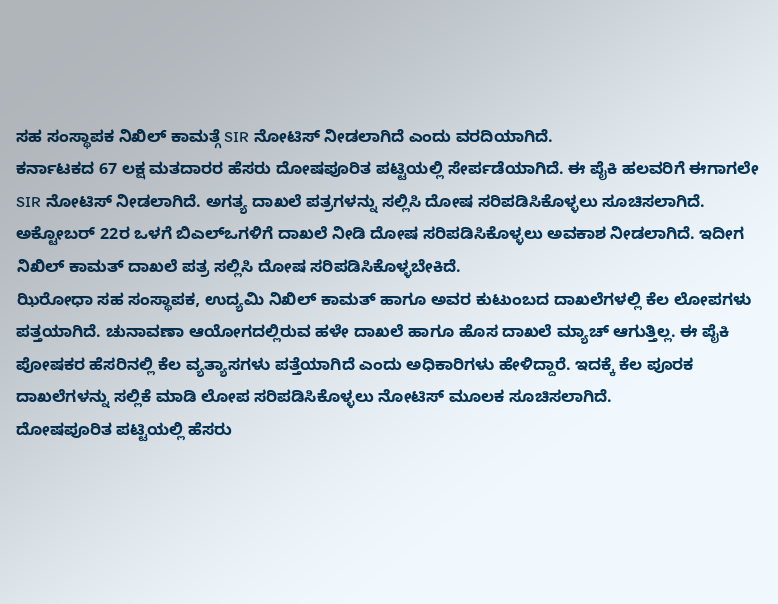ಸಹ ಸಂಸ್ಥಾಪಕ ನಿಖಿಲ್ ಕಾಮತ್ಗೆ SIR ನೋಟಿಸ್ ನೀಡಲಾಗಿದೆ ಎಂದು ವರದಿಯಾಗಿದೆ.
ಕರ್ನಾಟಕದ 67 ಲಕ್ಷ ಮತದಾರರ ಹೆಸರು ದೋಷಪೂರಿತ ಪಟ್ಟಿಯಲ್ಲಿ ಸೇರ್ಪಡೆಯಾಗಿದೆ. ಈ ಪೈಕಿ ಹಲವರಿಗೆ ಈಗಾಗಲೇ SIR ನೋಟಿಸ್ ನೀಡಲಾಗಿದೆ. ಅಗತ್ಯ ದಾಖಲೆ ಪತ್ರಗಳನ್ನು ಸಲ್ಲಿಸಿ ದೋಷ ಸರಿಪಡಿಸಿಕೊಳ್ಳಲು ಸೂಚಿಸಲಾಗಿದೆ. ಅಕ್ಟೋಬರ್ 22ರ ಒಳಗೆ ಬಿಎಲ್ಒಗಳಿಗೆ ದಾಖಲೆ ನೀಡಿ ದೋಷ ಸರಿಪಡಿಸಿಕೊಳ್ಳಲು ಅವಕಾಶ ನೀಡಲಾಗಿದೆ. ಇದೀಗ ನಿಖಿಲ್ ಕಾಮತ್ ದಾಖಲೆ ಪತ್ರ ಸಲ್ಲಿಸಿ ದೋಷ ಸರಿಪಡಿಸಿಕೊಳ್ಳಬೇಕಿದೆ.
ಝಿರೋಧಾ ಸಹ ಸಂಸ್ಥಾಪಕ, ಉದ್ಯಮಿ ನಿಖಿಲ್ ಕಾಮತ್ ಹಾಗೂ ಅವರ ಕುಟುಂಬದ ದಾಖಲೆಗಳಲ್ಲಿ ಕೆಲ ಲೋಪಗಳು ಪತ್ತಯಾಗಿದೆ. ಚುನಾವಣಾ ಆಯೋಗದಲ್ಲಿರುವ ಹಳೇ ದಾಖಲೆ ಹಾಗೂ ಹೊಸ ದಾಖಲೆ ಮ್ಯಾಚ್ ಆಗುತ್ತಿಲ್ಲ. ಈ ಪೈಕಿ ಪೋಷಕರ ಹೆಸರಿನಲ್ಲಿ ಕೆಲ ವ್ಯತ್ಯಾಸಗಳು ಪತ್ತೆಯಾಗಿದೆ ಎಂದು ಅಧಿಕಾರಿಗಳು ಹೇಳಿದ್ದಾರೆ. ಇದಕ್ಕೆ ಕೆಲ ಪೂರಕ ದಾಖಲೆಗಳನ್ನು ಸಲ್ಲಿಕೆ ಮಾಡಿ ಲೋಪ ಸರಿಪಡಿಸಿಕೊಳ್ಳಲು ನೋಟಿಸ್ ಮೂಲಕ ಸೂಚಿಸಲಾಗಿದೆ.
ದೋಷಪೂರಿತ ಪಟ್ಟಿಯಲ್ಲಿ ಹೆಸರು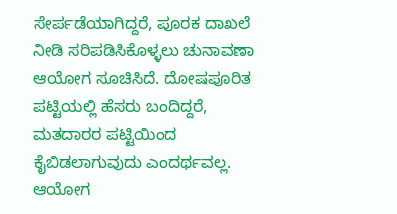ಸೇರ್ಪಡೆಯಾಗಿದ್ದರೆ, ಪೂರಕ ದಾಖಲೆ ನೀಡಿ ಸರಿಪಡಿಸಿಕೊಳ್ಳಲು ಚುನಾವಣಾ ಆಯೋಗ ಸೂಚಿಸಿದೆ. ದೋಷಪೂರಿತ ಪಟ್ಟಿಯಲ್ಲಿ ಹೆಸರು ಬಂದಿದ್ದರೆ, ಮತದಾರರ ಪಟ್ಟಿಯಿಂದ ಕೈಬಿಡಲಾಗುವುದು ಎಂದರ್ಥವಲ್ಲ. ಆಯೋಗ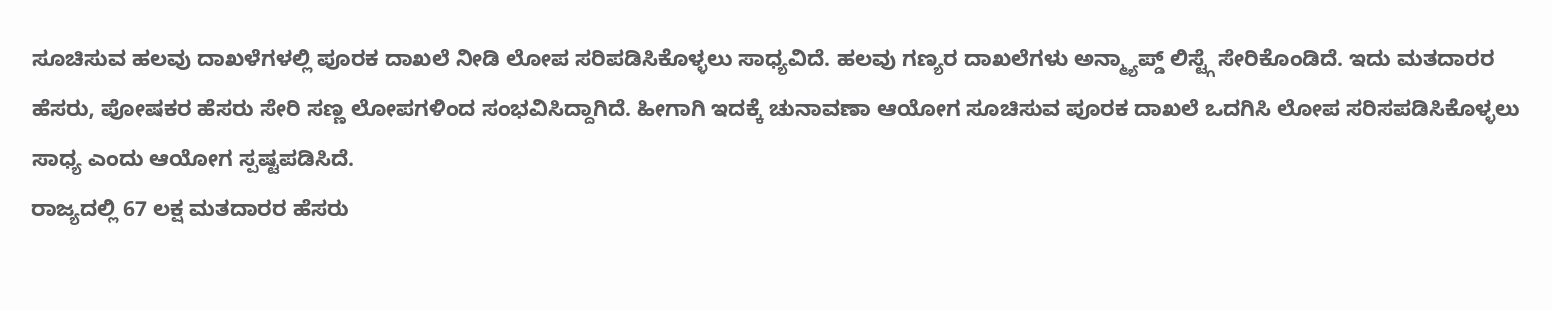ಸೂಚಿಸುವ ಹಲವು ದಾಖಳೆಗಳಲ್ಲಿ ಪೂರಕ ದಾಖಲೆ ನೀಡಿ ಲೋಪ ಸರಿಪಡಿಸಿಕೊಳ್ಳಲು ಸಾಧ್ಯವಿದೆ. ಹಲವು ಗಣ್ಯರ ದಾಖಲೆಗಳು ಅನ್ಮ್ಯಾಪ್ಡ್ ಲಿಸ್ಟ್ಗೆ ಸೇರಿಕೊಂಡಿದೆ. ಇದು ಮತದಾರರ ಹೆಸರು, ಪೋಷಕರ ಹೆಸರು ಸೇರಿ ಸಣ್ಣ ಲೋಪಗಳಿಂದ ಸಂಭವಿಸಿದ್ದಾಗಿದೆ. ಹೀಗಾಗಿ ಇದಕ್ಕೆ ಚುನಾವಣಾ ಆಯೋಗ ಸೂಚಿಸುವ ಪೂರಕ ದಾಖಲೆ ಒದಗಿಸಿ ಲೋಪ ಸರಿಸಪಡಿಸಿಕೊಳ್ಳಲು ಸಾಧ್ಯ ಎಂದು ಆಯೋಗ ಸ್ಪಷ್ಟಪಡಿಸಿದೆ.
ರಾಜ್ಯದಲ್ಲಿ 67 ಲಕ್ಷ ಮತದಾರರ ಹೆಸರು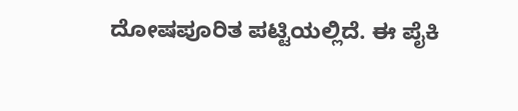ದೋಷಪೂರಿತ ಪಟ್ಟಿಯಲ್ಲಿದೆ. ಈ ಪೈಕಿ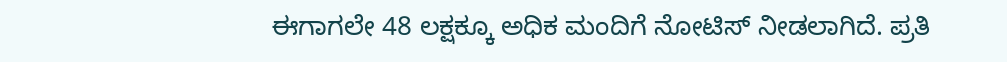ಈಗಾಗಲೇ 48 ಲಕ್ಷಕ್ಕೂ ಅಧಿಕ ಮಂದಿಗೆ ನೋಟಿಸ್ ನೀಡಲಾಗಿದೆ. ಪ್ರತಿ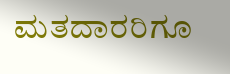ಮತದಾರರಿಗೂ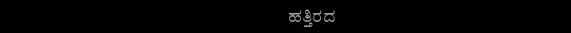ಹತ್ತಿರದ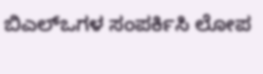ಬಿಎಲ್ಒಗಳ ಸಂಪರ್ಕಿಸಿ ಲೋಪ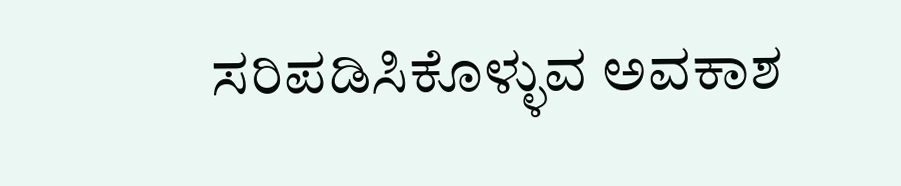ಸರಿಪಡಿಸಿಕೊಳ್ಳುವ ಅವಕಾಶ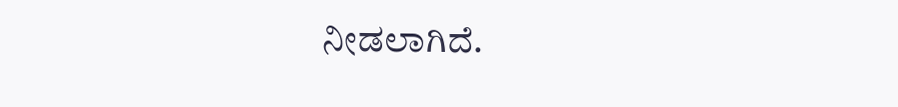ನೀಡಲಾಗಿದೆ.